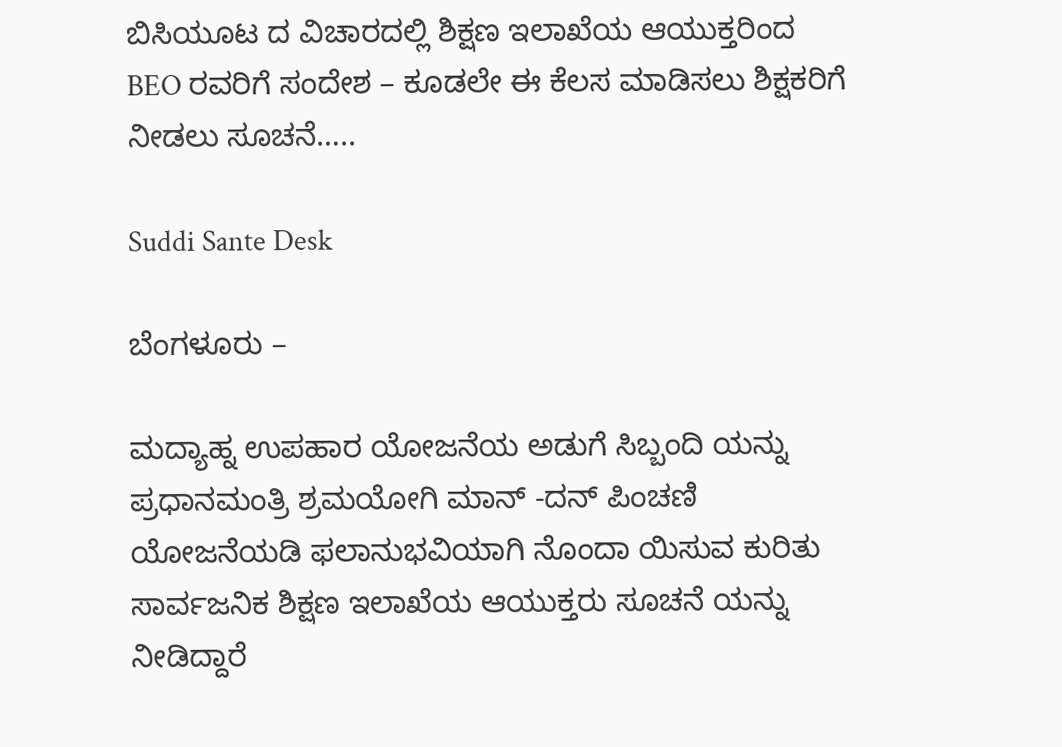ಬಿಸಿಯೂಟ ದ ವಿಚಾರದಲ್ಲಿ ಶಿಕ್ಷಣ ಇಲಾಖೆಯ ಆಯುಕ್ತರಿಂದ BEO ರವರಿಗೆ ಸಂದೇಶ – ಕೂಡಲೇ ಈ ಕೆಲಸ ಮಾಡಿಸಲು ಶಿಕ್ಷಕರಿಗೆ ನೀಡಲು ಸೂಚನೆ…..

Suddi Sante Desk

ಬೆಂಗಳೂರು –

ಮದ್ಯಾಹ್ನ ಉಪಹಾರ ಯೋಜನೆಯ ಅಡುಗೆ ಸಿಬ್ಬಂದಿ ಯನ್ನು ಪ್ರಧಾನಮಂತ್ರಿ ಶ್ರಮಯೋಗಿ ಮಾನ್ -ದನ್ ಪಿಂಚಣಿ ಯೋ‌ಜನೆಯಡಿ ಫಲಾನುಭವಿಯಾಗಿ ನೊಂದಾ ಯಿಸುವ ಕುರಿತು ಸಾರ್ವಜನಿಕ ಶಿಕ್ಷಣ ಇಲಾಖೆಯ ಆಯುಕ್ತರು ಸೂಚನೆ ಯನ್ನು ನೀಡಿದ್ದಾರೆ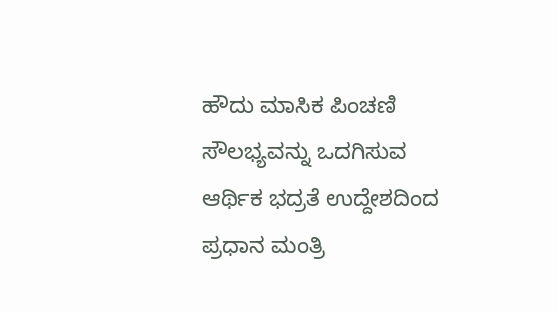ಹೌದು ಮಾಸಿಕ ಪಿಂಚಣಿ ಸೌಲಭ್ಯವನ್ನು ಒದಗಿಸುವ ಆರ್ಥಿಕ ಭದ್ರತೆ ಉದ್ದೇಶದಿಂದ ಪ್ರಧಾನ ಮಂತ್ರಿ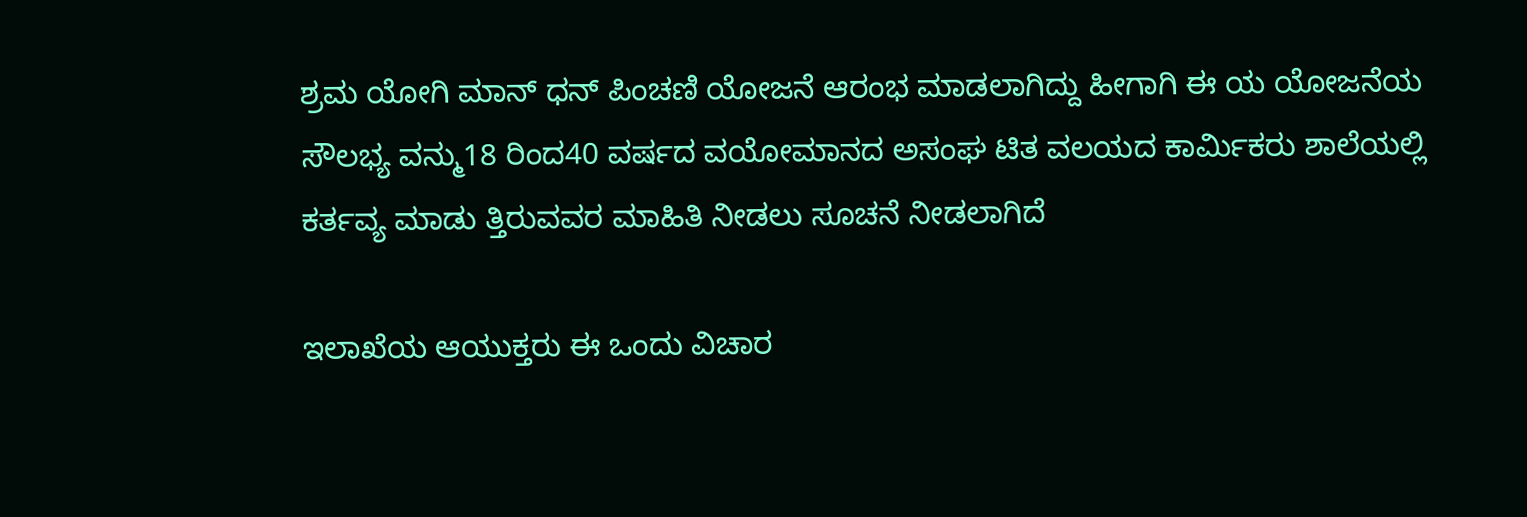ಶ್ರಮ ಯೋಗಿ ಮಾನ್ ಧನ್ ಪಿಂಚಣಿ ಯೋಜನೆ ಆರಂಭ ಮಾಡಲಾಗಿದ್ದು ಹೀಗಾಗಿ ಈ ಯ ಯೋಜನೆಯ ಸೌಲಭ್ಯ ವನ್ಮು18 ರಿಂದ40 ವರ್ಷದ ವಯೋಮಾನದ ಅಸಂಘ ಟಿತ ವಲಯದ ಕಾರ್ಮಿಕರು ಶಾಲೆಯಲ್ಲಿ ಕರ್ತವ್ಯ ಮಾಡು ತ್ತಿರುವವರ ಮಾಹಿತಿ ನೀಡಲು ಸೂಚನೆ ನೀಡಲಾಗಿದೆ

ಇಲಾಖೆಯ ಆಯುಕ್ತರು ಈ ಒಂದು ವಿಚಾರ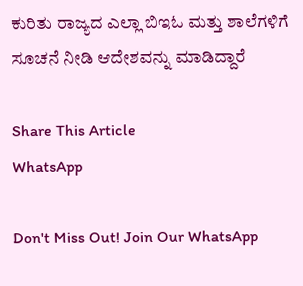ಕುರಿತು ರಾಜ್ಯದ ಎಲ್ಲಾ ಬಿಇಓ ಮತ್ತು ಶಾಲೆಗಳಿಗೆ ಸೂಚನೆ ನೀಡಿ ಆದೇಶವನ್ನು ಮಾಡಿದ್ದಾರೆ

Share This Article
WhatsApp

Don't Miss Out! Join Our WhatsApp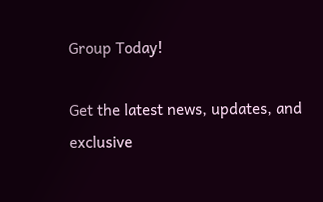Group Today!

Get the latest news, updates, and exclusive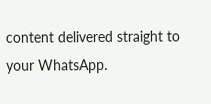content delivered straight to your WhatsApp.